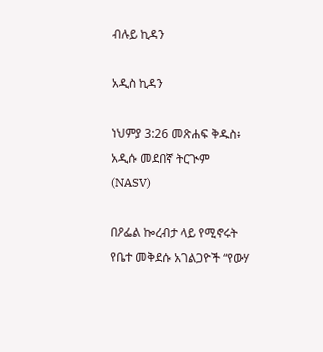ብሉይ ኪዳን

አዲስ ኪዳን

ነህምያ 3:26 መጽሐፍ ቅዱስ፥ አዲሱ መደበኛ ትርጒም (NASV)

በዖፌል ኰረብታ ላይ የሚኖሩት የቤተ መቅደሱ አገልጋዮች “የውሃ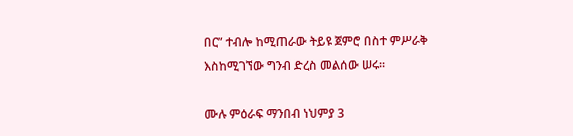በር” ተብሎ ከሚጠራው ትይዩ ጀምሮ በስተ ምሥራቅ እስከሚገኘው ግንብ ድረስ መልሰው ሠሩ።

ሙሉ ምዕራፍ ማንበብ ነህምያ 3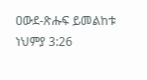ዐውደ-ጽሑፍ ይመልከቱ ነህምያ 3:26